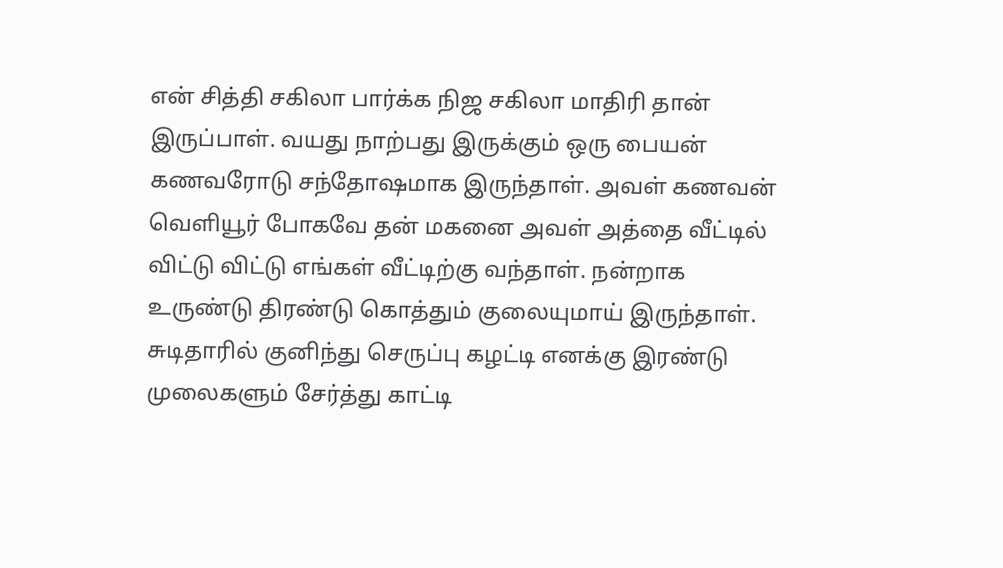என் சித்தி சகிலா பார்க்க நிஜ சகிலா மாதிரி தான் இருப்பாள். வயது நாற்பது இருக்கும் ஒரு பையன் கணவரோடு சந்தோஷமாக இருந்தாள். அவள் கணவன் வெளியூர் போகவே தன் மகனை அவள் அத்தை வீட்டில் விட்டு விட்டு எங்கள் வீட்டிற்கு வந்தாள். நன்றாக உருண்டு திரண்டு கொத்தும் குலையுமாய் இருந்தாள். சுடிதாரில் குனிந்து செருப்பு கழட்டி எனக்கு இரண்டு முலைகளும் சேர்த்து காட்டி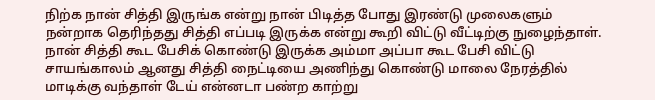நிற்க நான் சித்தி இருங்க என்று நான் பிடித்த போது இரண்டு முலைகளும் நன்றாக தெரிந்தது சித்தி எப்படி இருக்க என்று கூறி விட்டு வீட்டிற்கு நுழைந்தாள். நான் சித்தி கூட பேசிக் கொண்டு இருக்க அம்மா அப்பா கூட பேசி விட்டு சாயங்காலம் ஆனது சித்தி நைட்டியை அணிந்து கொண்டு மாலை நேரத்தில் மாடிக்கு வந்தாள் டேய் என்னடா பண்ற காற்று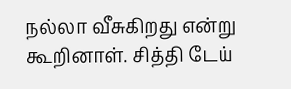நல்லா வீசுகிறது என்று கூறினாள். சித்தி டேய்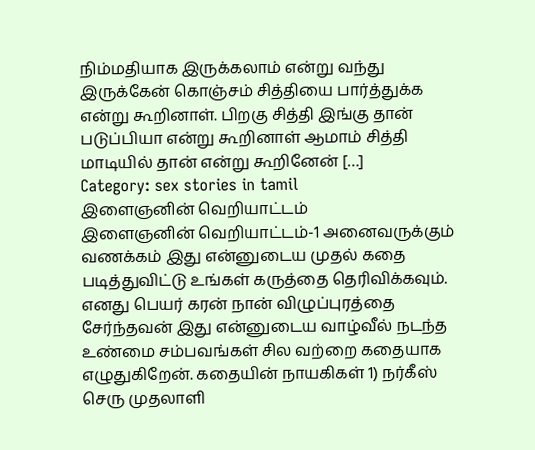நிம்மதியாக இருக்கலாம் என்று வந்து இருக்கேன் கொஞ்சம் சித்தியை பார்த்துக்க என்று கூறினாள். பிறகு சித்தி இங்கு தான் படுப்பியா என்று கூறினாள் ஆமாம் சித்தி மாடியில் தான் என்று கூறினேன் […]
Category: sex stories in tamil
இளைஞனின் வெறியாட்டம்
இளைஞனின் வெறியாட்டம்-1 அனைவருக்கும் வணக்கம் இது என்னுடைய முதல் கதை படித்துவிட்டு உங்கள் கருத்தை தெரிவிக்கவும். எனது பெயர் கரன் நான் விழுப்புரத்தை சேர்ந்தவன் இது என்னுடைய வாழ்வீல் நடந்த உண்மை சம்பவங்கள் சில வற்றை கதையாக எழுதுகிறேன். கதையின் நாயகிகள் 1) நர்கீஸ் செரு முதலாளி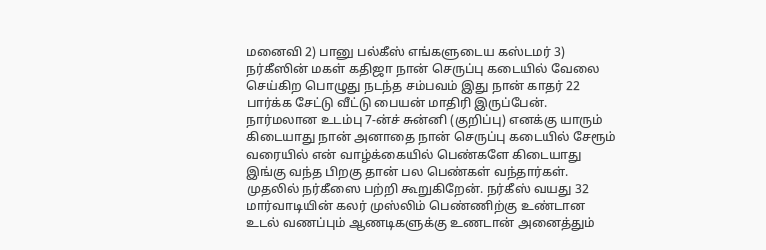மனைவி 2) பானு பல்கீஸ் எங்களுடைய கஸ்டமர் 3) நர்கீஸின் மகள் கதிஜா நான் செருப்பு கடையில் வேலை செய்கிற பொழுது நடந்த சம்பவம் இது நான் காதர் 22 பார்க்க சேட்டு வீட்டு பையன் மாதிரி இருப்பேன். நார்மலான உடம்பு 7-ன்ச் சுன்னி (குறிப்பு) எனக்கு யாரும் கிடையாது நான் அனாதை நான் செருப்பு கடையில் சேரூம் வரையில் என் வாழ்க்கையில் பெண்களே கிடையாது இங்கு வந்த பிறகு தான் பல பெண்கள் வந்தார்கள். முதலில் நர்கீஸை பற்றி கூறுகிறேன். நர்கீஸ் வயது 32 மார்வாடியின் கலர் முஸ்லிம் பெண்ணிற்கு உண்டான உடல் வணப்பும் ஆணடிகளுக்கு உணடான் அனைத்தும்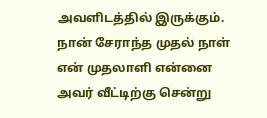அவளிடத்தில் இருக்கும். நான் சேராந்த முதல் நாள் என் முதலாளி என்னை அவர் வீட்டிற்கு சென்று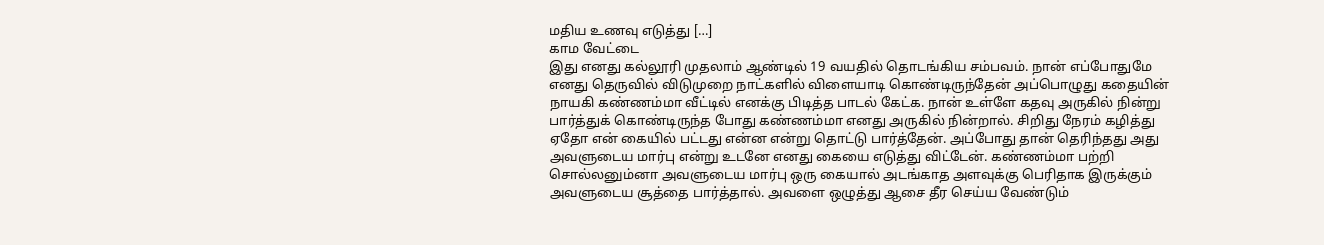மதிய உணவு எடுத்து […]
காம வேட்டை
இது எனது கல்லூரி முதலாம் ஆண்டில் 19 வயதில் தொடங்கிய சம்பவம். நான் எப்போதுமே எனது தெருவில் விடுமுறை நாட்களில் விளையாடி கொண்டிருந்தேன் அப்பொழுது கதையின் நாயகி கண்ணம்மா வீட்டில் எனக்கு பிடித்த பாடல் கேட்க. நான் உள்ளே கதவு அருகில் நின்று பார்த்துக் கொண்டிருந்த போது கண்ணம்மா எனது அருகில் நின்றால். சிறிது நேரம் கழித்து ஏதோ என் கையில் பட்டது என்ன என்று தொட்டு பார்த்தேன். அப்போது தான் தெரிந்தது அது அவளுடைய மார்பு என்று உடனே எனது கையை எடுத்து விட்டேன். கண்ணம்மா பற்றி சொல்லனும்னா அவளுடைய மார்பு ஒரு கையால் அடங்காத அளவுக்கு பெரிதாக இருக்கும் அவளுடைய சூத்தை பார்த்தால். அவளை ஒழுத்து ஆசை தீர செய்ய வேண்டும்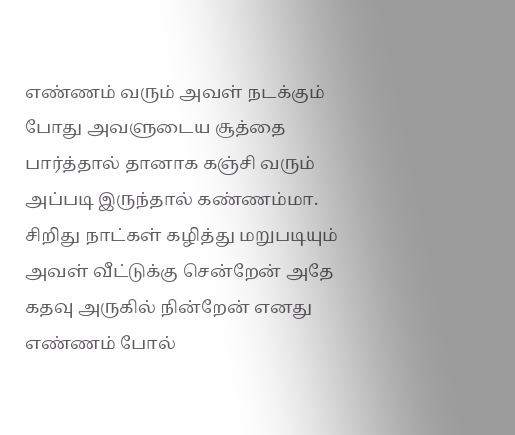எண்ணம் வரும் அவள் நடக்கும் போது அவளுடைய சூத்தை பார்த்தால் தானாக கஞ்சி வரும் அப்படி இருந்தால் கண்ணம்மா. சிறிது நாட்கள் கழித்து மறுபடியும் அவள் வீட்டுக்கு சென்றேன் அதே கதவு அருகில் நின்றேன் எனது எண்ணம் போல்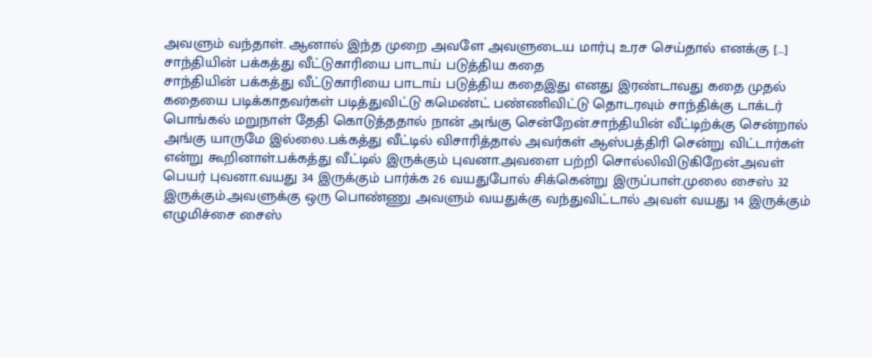அவளும் வந்தாள். ஆனால் இந்த முறை அவளே அவளுடைய மார்பு உரச செய்தால் எனக்கு […]
சாந்தியின் பக்கத்து வீட்டுகாரியை பாடாய் படுத்திய கதை
சாந்தியின் பக்கத்து வீட்டுகாரியை பாடாய் படுத்திய கதைஇது எனது இரண்டாவது கதை முதல் கதையை படிக்காதவர்கள் படித்துவிட்டு கமெண்ட் பண்ணிவிட்டு தொடரவும் சாந்திக்கு டாக்டர் பொங்கல் மறுநாள் தேதி கொடுத்ததால் நான் அங்கு சென்றேன்.சாந்தியின் வீட்டிற்க்கு சென்றால் அங்கு யாருமே இல்லை.பக்கத்து வீட்டில் விசாரித்தால் அவர்கள் ஆஸ்பத்திரி சென்று விட்டார்கள் என்று கூறினாள்.பக்கத்து வீட்டில் இருக்கும் புவனா.அவளை பற்றி சொல்லிவிடுகிறேன்.அவள் பெயர் புவனா.வயது 34 இருக்கும் பார்க்க 26 வயதுபோல் சிக்கென்று இருப்பாள்.முலை சைஸ் 32 இருக்கும்.அவளுக்கு ஒரு பொண்ணு அவளும் வயதுக்கு வந்துவிட்டால் அவள் வயது 14 இருக்கும் எழுமிச்சை சைஸ்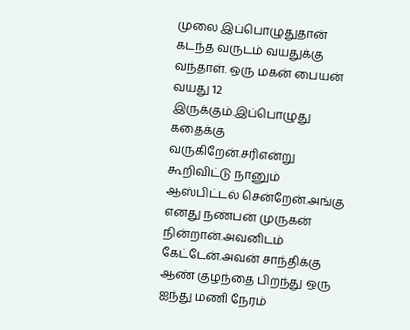முலை இப்பொழுதுதான் கடந்த வருடம் வயதுக்கு வந்தாள். ஒரு மகன் பையன் வயது 12 இருக்கும்.இப்பொழுது கதைக்கு வருகிறேன்.சரிஎன்று கூறிவிட்டு நானும் ஆஸ்பிட்டல் சென்றேன்.அங்கு எனது நண்பன் முருகன் நின்றான்.அவனிடம் கேட்டேன்.அவன் சாந்திக்கு ஆண் குழந்தை பிறந்து ஒரு ஐந்து மணி நேரம்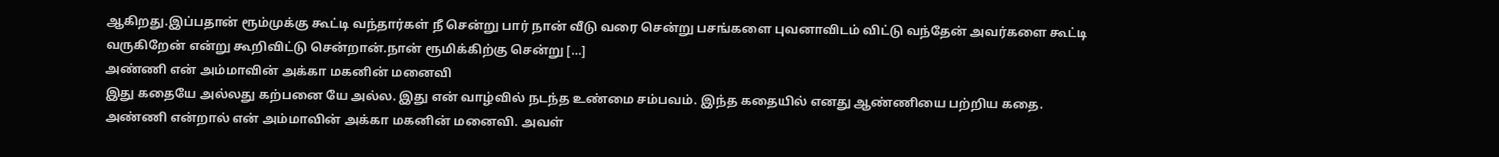ஆகிறது.இப்பதான் ரூம்முக்கு கூட்டி வந்தார்கள் நீ சென்று பார் நான் வீடு வரை சென்று பசங்களை புவனாவிடம் விட்டு வந்தேன் அவர்களை கூட்டி வருகிறேன் என்று கூறிவிட்டு சென்றான்.நான் ரூமிக்கிற்கு சென்று […]
அண்ணி என் அம்மாவின் அக்கா மகனின் மனைவி
இது கதையே அல்லது கற்பனை யே அல்ல. இது என் வாழ்வில் நடந்த உண்மை சம்பவம். இந்த கதையில் எனது ஆண்ணியை பற்றிய கதை. அண்ணி என்றால் என் அம்மாவின் அக்கா மகனின் மனைவி. அவள்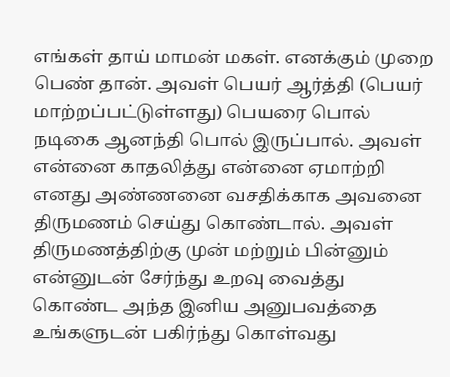எங்கள் தாய் மாமன் மகள். எனக்கும் முறை பெண் தான். அவள் பெயர் ஆர்த்தி (பெயர் மாற்றப்பட்டுள்ளது) பெயரை பொல் நடிகை ஆனந்தி பொல் இருப்பால். அவள் என்னை காதலித்து என்னை ஏமாற்றி எனது அண்ணனை வசதிக்காக அவனை திருமணம் செய்து கொண்டால். அவள் திருமணத்திற்கு முன் மற்றும் பின்னும் என்னுடன் சேர்ந்து உறவு வைத்து கொண்ட அந்த இனிய அனுபவத்தை உங்களுடன் பகிர்ந்து கொள்வது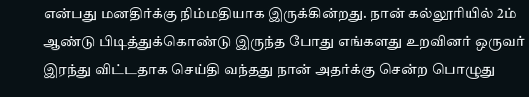என்பது மனதிர்க்கு நிம்மதியாக இருக்கின்றது. நான் கல்லூரியில் 2ம் ஆண்டு பிடித்துக்கொண்டு இருந்த போது எங்களது உறவினர் ஒருவர் இரந்து விட்டதாக செய்தி வந்தது நான் அதர்க்கு சென்ற பொழுது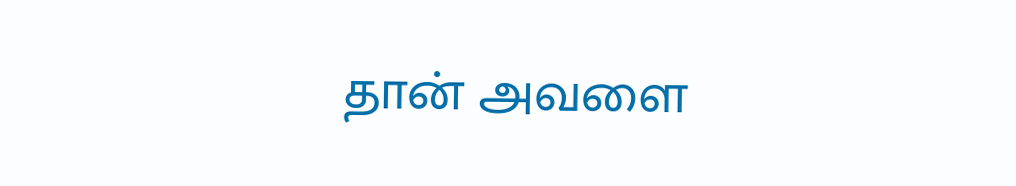தான் அவளை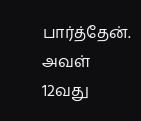பார்த்தேன். அவள் 12வது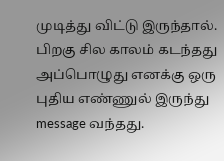முடித்து விட்டு இருந்தால். பிறகு சில காலம் கடந்தது அப்பொழுது எனக்கு ஒரு புதிய எண்ணுல் இருந்து message வந்தது.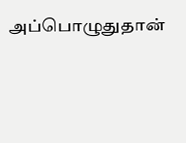அப்பொழுதுதான்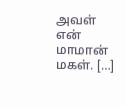அவள் என் மாமான் மகள். […]